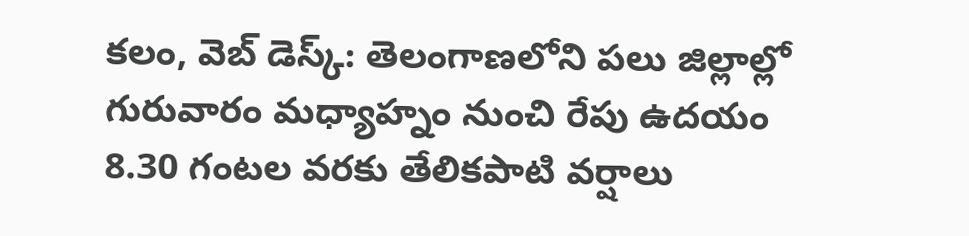కలం, వెబ్ డెస్క్: తెలంగాణలోని పలు జిల్లాల్లో గురువారం మధ్యాహ్నం నుంచి రేపు ఉదయం 8.30 గంటల వరకు తేలికపాటి వర్షాలు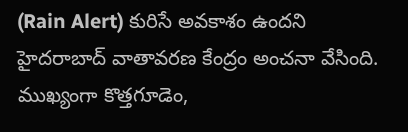(Rain Alert) కురిసే అవకాశం ఉందని హైదరాబాద్ వాతావరణ కేంద్రం అంచనా వేసింది. ముఖ్యంగా కొత్తగూడెం,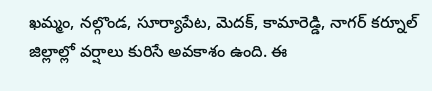ఖమ్మం, నల్గొండ, సూర్యాపేట, మెదక్, కామారెడ్డి, నాగర్ కర్నూల్ జిల్లాల్లో వర్షాలు కురిసే అవకాశం ఉంది. ఈ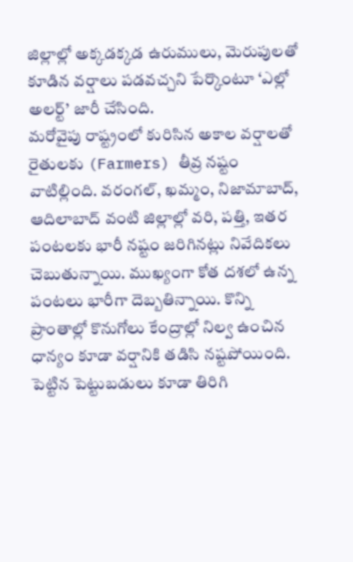జిల్లాల్లో అక్కడక్కడ ఉరుములు, మెరుపులతో కూడిన వర్షాలు పడవచ్చని పేర్కొంటూ ‘ఎల్లో అలర్ట్’ జారీ చేసింది.
మరోవైపు రాష్ట్రంలో కురిసిన అకాల వర్షాలతో రైతులకు (Farmers) తీవ్ర నష్టం వాటిల్లింది. వరంగల్, ఖమ్మం, నిజామాబాద్, ఆదిలాబాద్ వంటి జిల్లాల్లో వరి, పత్తి, ఇతర పంటలకు భారీ నష్టం జరిగినట్లు నివేదికలు చెబుతున్నాయి. ముఖ్యంగా కోత దశలో ఉన్న పంటలు భారీగా దెబ్బతిన్నాయి. కొన్ని ప్రాంతాల్లో కొనుగోలు కేంద్రాల్లో నిల్వ ఉంచిన ధాన్యం కూడా వర్షానికి తడిసి నష్టపోయింది. పెట్టిన పెట్టుబడులు కూడా తిరిగి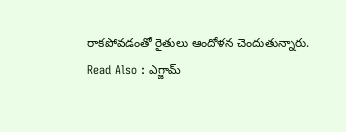రాకపోవడంతో రైతులు ఆందోళన చెందుతున్నారు.
Read Also : ఎగ్జామ్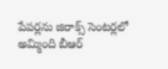పేపర్లను జిరాక్స్ సెంటర్లలో అమ్మింది బీఆర్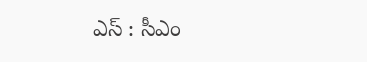ఎస్ : సీఎం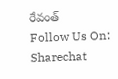రేవంత్
Follow Us On: Sharechat